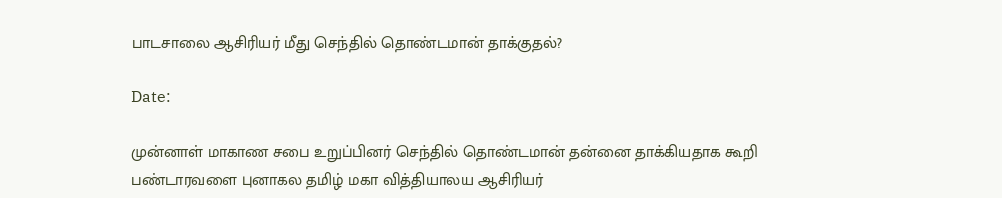பாடசாலை ஆசிரியர் மீது செந்தில் தொண்டமான் தாக்குதல்?

Date:

முன்னாள் மாகாண சபை உறுப்பினர் செந்தில் தொண்டமான் தன்னை தாக்கியதாக கூறி பண்டாரவளை புனாகல தமிழ் மகா வித்தியாலய ஆசிரியர்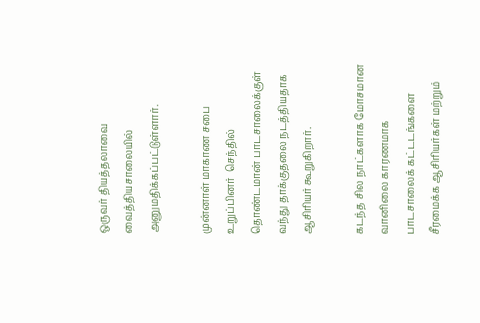ஒருவர் தியத்தலாவை  வைத்தியசாலையில் அனுமதிக்கப்பட்டுள்ளார்.

முன்னாள் மாகாண சபை உறுப்பினர்  செந்தில் தொண்டமான் பாடசாலைக்குள் வந்து தாக்குதலை நடத்தியதாக ஆசிரியர் கூறுகிறார்.

கடந்த சில நாட்களாக மோசமான வானிலை காரணமாக பாடசாலைக் கட்டடங்களை சீரமைக்க ஆசிரியர்கள் மற்றும்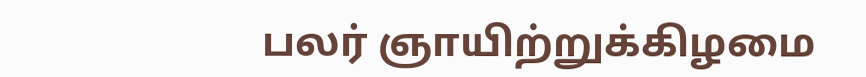பலர் ஞாயிற்றுக்கிழமை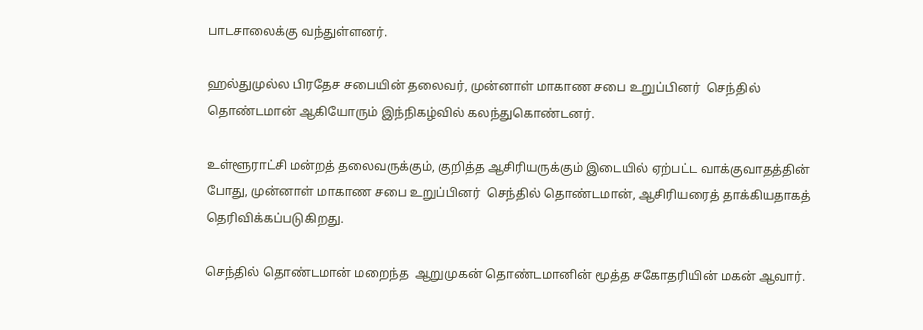பாடசாலைக்கு வந்துள்ளனர்.

ஹல்துமுல்ல பிரதேச சபையின் தலைவர், முன்னாள் மாகாண சபை உறுப்பினர்  செந்தில் தொண்டமான் ஆகியோரும் இந்நிகழ்வில் கலந்துகொண்டனர்.

உள்ளூராட்சி மன்றத் தலைவருக்கும், குறித்த ஆசிரியருக்கும் இடையில் ஏற்பட்ட வாக்குவாதத்தின் போது, முன்னாள் மாகாண சபை உறுப்பினர்  செந்தில் தொண்டமான், ஆசிரியரைத் தாக்கியதாகத் தெரிவிக்கப்படுகிறது.

செந்தில் தொண்டமான் மறைந்த  ஆறுமுகன் தொண்டமானின் மூத்த சகோதரியின் மகன் ஆவார்.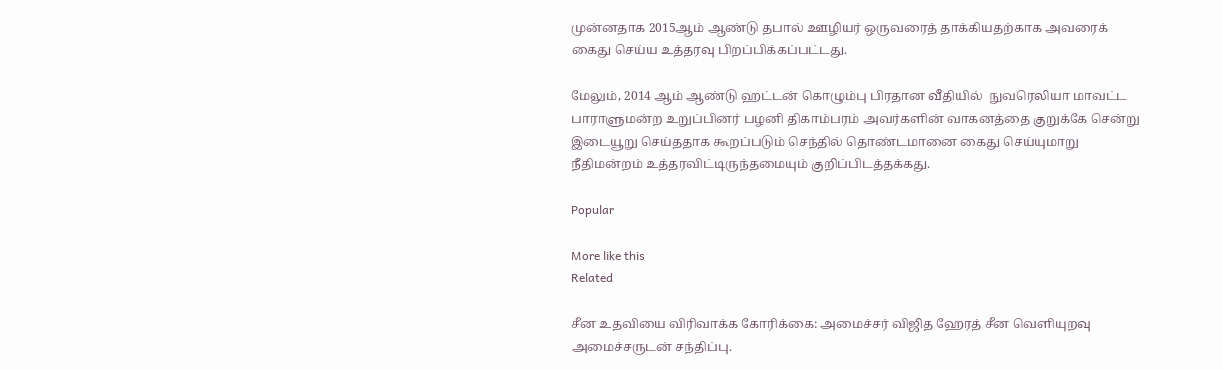முன்னதாக 2015ஆம் ஆண்டு தபால் ஊழியர் ஒருவரைத் தாக்கியதற்காக அவரைக் கைது செய்ய உத்தரவு பிறப்பிக்கப்பட்டது.

மேலும், 2014 ஆம் ஆண்டு ஹட்டன் கொழும்பு பிரதான வீதியில்  நுவரெலியா மாவட்ட பாராளுமன்ற உறுப்பினர் பழனி திகாம்பரம் அவர்களின் வாகனத்தை குறுக்கே சென்று இடையூறு செய்ததாக கூறப்படும் செந்தில் தொண்டமானை கைது செய்யுமாறு நீதிமன்றம் உத்தரவிட்டிருந்தமையும் குறிப்பிடத்தக்கது.

Popular

More like this
Related

சீன உதவியை விரிவாக்க கோரிக்கை: அமைச்சர் விஜித ஹேரத் சீன வெளியுறவு அமைச்சருடன் சந்திப்பு.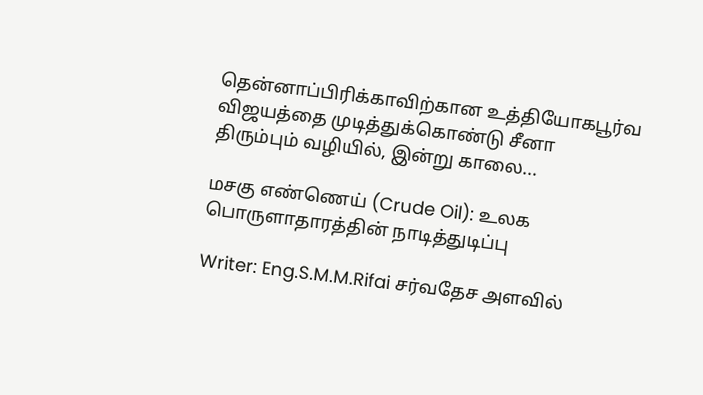தென்னாப்பிரிக்காவிற்கான உத்தியோகபூர்வ விஜயத்தை முடித்துக்கொண்டு சீனா திரும்பும் வழியில், இன்று காலை...

மசகு எண்ணெய் (Crude Oil): உலக பொருளாதாரத்தின் நாடித்துடிப்பு

Writer: Eng.S.M.M.Rifai சர்வதேச அளவில்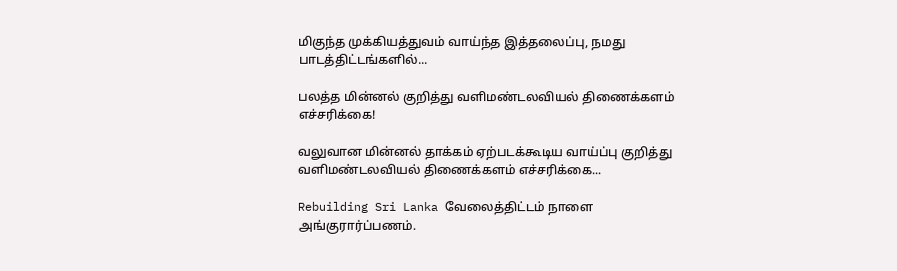மிகுந்த முக்கியத்துவம் வாய்ந்த இத்தலைப்பு, நமது பாடத்திட்டங்களில்...

பலத்த மின்னல் குறித்து வளிமண்டலவியல் திணைக்களம் எச்சரிக்கை!

வலுவான மின்னல் தாக்கம் ஏற்படக்கூடிய வாய்ப்பு குறித்து வளிமண்டலவியல் திணைக்களம் எச்சரிக்கை...

Rebuilding Sri Lanka வேலைத்திட்டம் நாளை அங்குரார்ப்பணம்.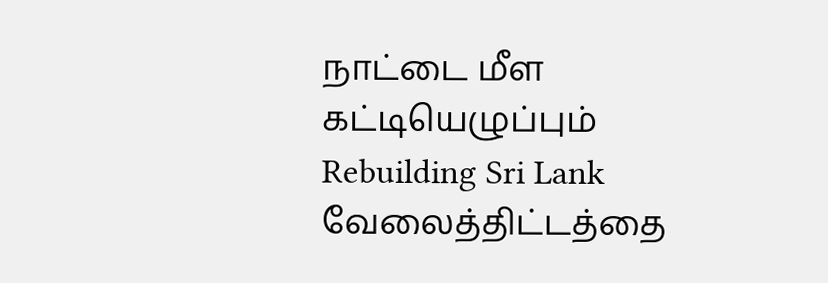நாட்டை மீள கட்டியெழுப்பும் Rebuilding Sri Lank வேலைத்திட்டத்தை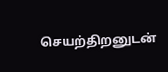செயற்திறனுடன்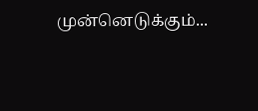முன்னெடுக்கும்...